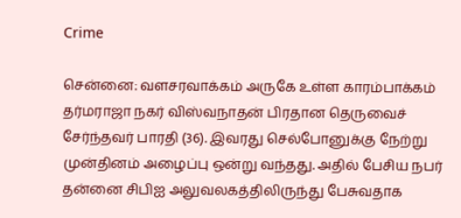Crime

சென்னை: வளசரவாக்கம் அருகே உள்ள காரம்பாக்கம் தர்மராஜா நகர் விஸ்வநாதன் பிரதான தெருவைச் சேர்ந்தவர் பாரதி (36). இவரது செல்போனுக்கு நேற்று முன்தினம் அழைப்பு ஒன்று வந்தது. அதில் பேசிய நபர் தன்னை சிபிஐ அலுவலகத்திலிருந்து பேசுவதாக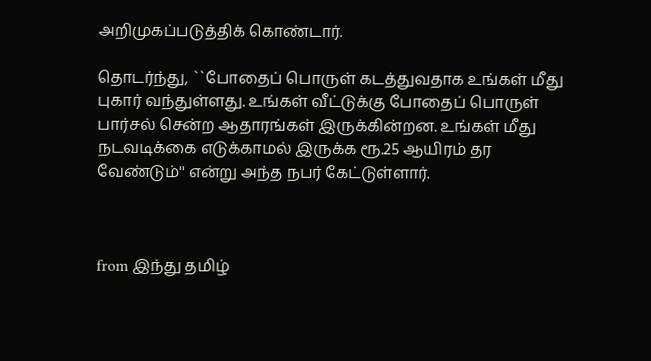அறிமுகப்படுத்திக் கொண்டார்.

தொடர்ந்து, ``போதைப் பொருள் கடத்துவதாக உங்கள் மீது புகார் வந்துள்ளது. உங்கள் வீட்டுக்கு போதைப் பொருள் பார்சல் சென்ற ஆதாரங்கள் இருக்கின்றன. உங்கள் மீது நடவடிக்கை எடுக்காமல் இருக்க ரூ.25 ஆயிரம் தர வேண்டும்'' என்று அந்த நபர் கேட்டுள்ளார்.



from இந்து தமிழ்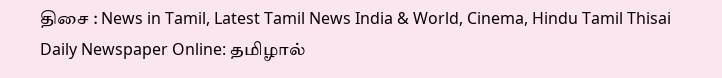திசை : News in Tamil, Latest Tamil News India & World, Cinema, Hindu Tamil Thisai Daily Newspaper Online: தமிழால்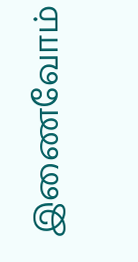இணைவோம்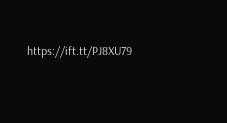https://ift.tt/PJ8XU79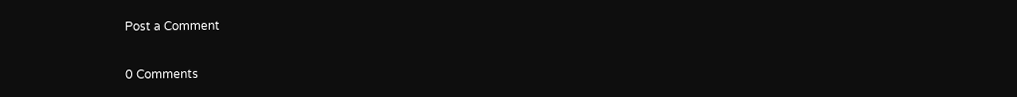Post a Comment

0 Comments